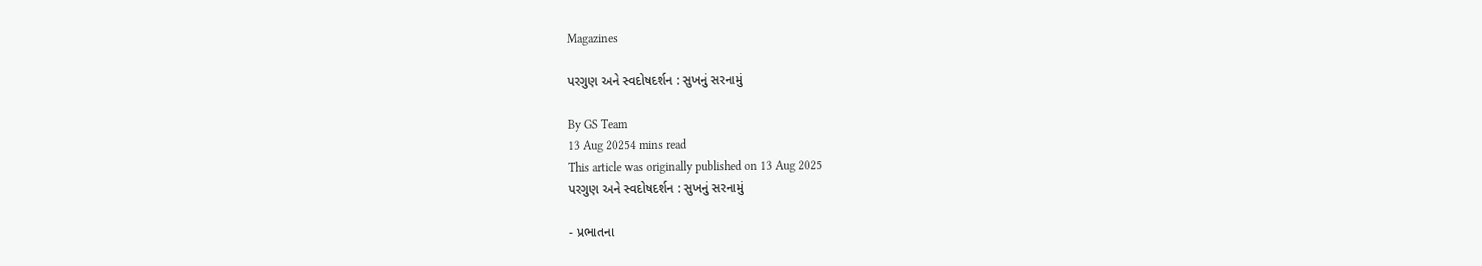Magazines

પરગુણ અને સ્વદોષદર્શન : સુખનું સરનામું

By GS Team
13 Aug 20254 mins read
This article was originally published on 13 Aug 2025
પરગુણ અને સ્વદોષદર્શન : સુખનું સરનામું

- પ્રભાતના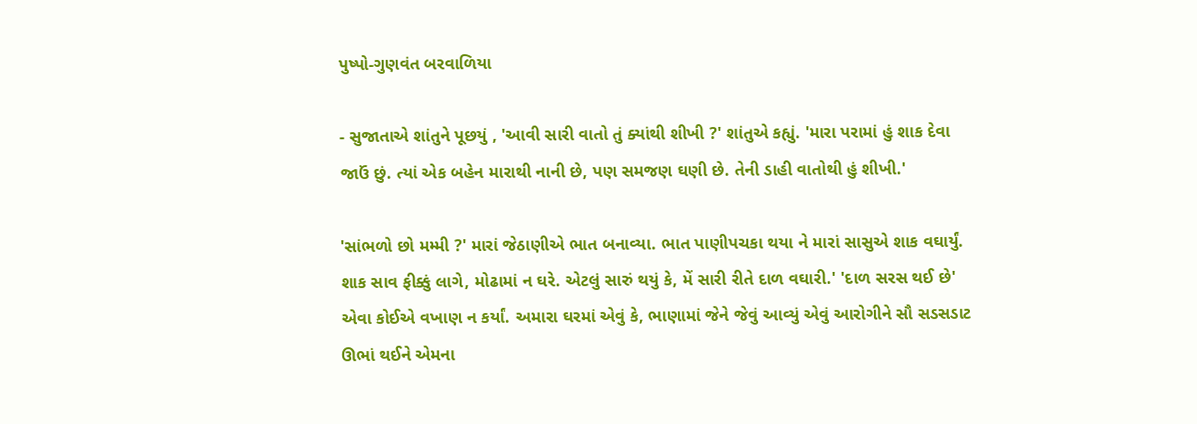પુષ્પો-ગુણવંત બરવાળિયા

- સુજાતાએ શાંતુને પૂછયું , 'આવી સારી વાતો તું ક્યાંથી શીખી ?' શાંતુએ કહ્યું. 'મારા પરામાં હું શાક દેવા જાઉં છું. ત્યાં એક બહેન મારાથી નાની છે, પણ સમજણ ઘણી છે. તેની ડાહી વાતોથી હું શીખી.'

'સાંભળો છો મમ્મી ?' મારાં જેઠાણીએ ભાત બનાવ્યા. ભાત પાણીપચકા થયા ને મારાં સાસુએ શાક વઘાર્યું. શાક સાવ ફીક્કું લાગે, મોઢામાં ન ઘરે. એટલું સારું થયું કે, મેં સારી રીતે દાળ વઘારી.' 'દાળ સરસ થઈ છે' એવા કોઈએ વખાણ ન કર્યાં. અમારા ઘરમાં એવું કે, ભાણામાં જેને જેવું આવ્યું એવું આરોગીને સૌ સડસડાટ ઊભાં થઈને એમના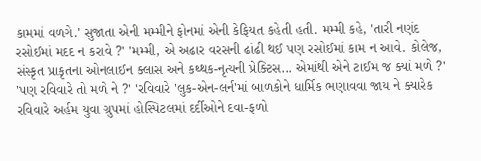કામમાં વળગે.' સુજાતા એની મમ્મીને ફોનમાં એની કેફિયત કહેતી હતી. મમ્મી કહે, 'તારી નણંદ રસોઈમાં મદદ ન કરાવે ?' 'મમ્મી, એ અઢાર વરસની ઢાંઢી થઈ પણ રસોઈમાં કામ ન આવે. કોલેજ, સંસ્કૃત પ્રાકૃતના ઓનલાઈન ક્લાસ અને કથ્થક-નૃત્યની પ્રેક્ટિસ... એમાંથી એને ટાઈમ જ ક્યાં મળે ?' 'પણ રવિવારે તો મળે ને ?' 'રવિવારે 'લુક-એન-લર્ન'માં બાળકોને ધાર્મિક ભણાવવા જાય ને ક્યારેક રવિવારે અર્હમ યુવા ગ્રુપમાં હોસ્પિટલમાં દર્દીઓને દવા-ફળો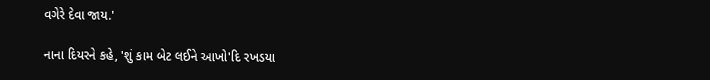વગેરે દેવા જાય.'

નાના દિયરને કહે, 'શું કામ બેટ લઈને આખો'દિ રખડયા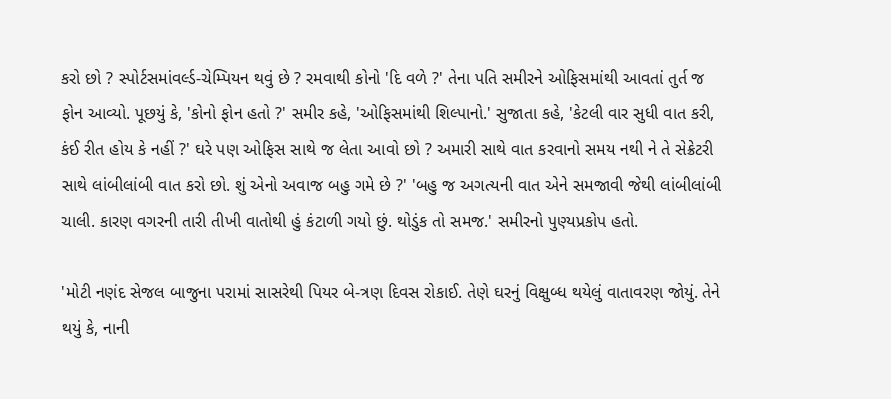કરો છો ? સ્પોર્ટસમાંવર્લ્ડ-ચેમ્પિયન થવું છે ? રમવાથી કોનો 'દિ વળે ?' તેના પતિ સમીરને ઓફિસમાંથી આવતાં તુર્ત જ ફોન આવ્યો. પૂછયું કે, 'કોનો ફોન હતો ?' સમીર કહે, 'ઓફિસમાંથી શિલ્પાનો.' સુજાતા કહે, 'કેટલી વાર સુધી વાત કરી, કંઈ રીત હોય કે નહીં ?' ઘરે પણ ઓફિસ સાથે જ લેતા આવો છો ? અમારી સાથે વાત કરવાનો સમય નથી ને તે સેક્રેટરી સાથે લાંબીલાંબી વાત કરો છો. શું એનો અવાજ બહુ ગમે છે ?' 'બહુ જ અગત્યની વાત એને સમજાવી જેથી લાંબીલાંબી ચાલી. કારણ વગરની તારી તીખી વાતોથી હું કંટાળી ગયો છું. થોડુંક તો સમજ.' સમીરનો પુણ્યપ્રકોપ હતો.

'મોટી નણંદ સેજલ બાજુના પરામાં સાસરેથી પિયર બે-ત્રણ દિવસ રોકાઈ. તેણે ઘરનું વિક્ષુબ્ધ થયેલું વાતાવરણ જોયું. તેને થયું કે, નાની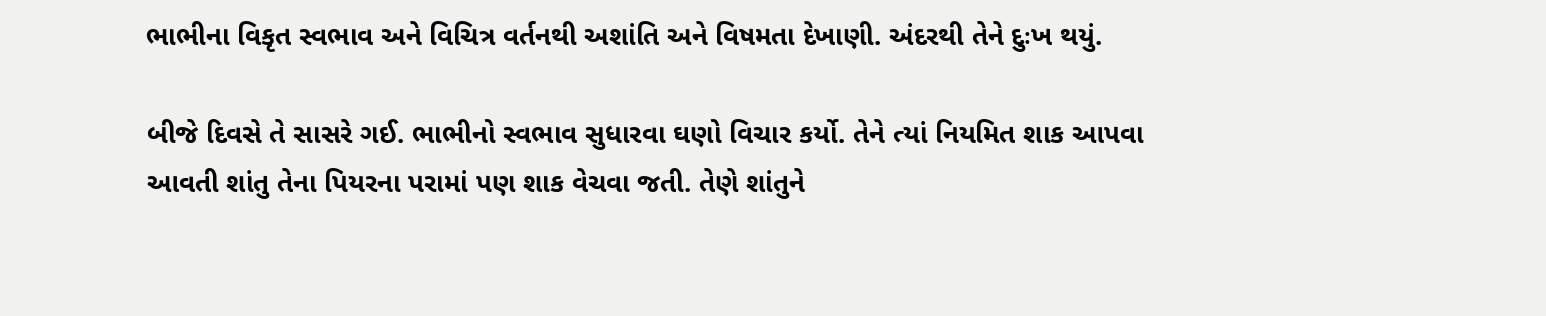ભાભીના વિકૃત સ્વભાવ અને વિચિત્ર વર્તનથી અશાંતિ અને વિષમતા દેખાણી. અંદરથી તેને દુઃખ થયું.

બીજે દિવસે તે સાસરે ગઈ. ભાભીનો સ્વભાવ સુધારવા ઘણો વિચાર કર્યો. તેને ત્યાં નિયમિત શાક આપવા આવતી શાંતુ તેના પિયરના પરામાં પણ શાક વેચવા જતી. તેણે શાંતુને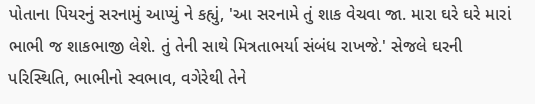પોતાના પિયરનું સરનામું આપ્યું ને કહ્યું, 'આ સરનામે તું શાક વેચવા જા. મારા ઘરે ઘરે મારાં ભાભી જ શાકભાજી લેશે. તું તેની સાથે મિત્રતાભર્યા સંબંધ રાખજે.' સેજલે ઘરની પરિસ્થિતિ, ભાભીનો સ્વભાવ, વગેરેથી તેને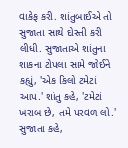વાકેફ કરી. શાંતુબાઈએ તો સુજાતા સાથે દોસ્તી કરી લીધી. સુજાતાએ શાંતુના શાકના ટોપલા સામે જોઈને કહ્યું, 'એક કિલો ટમેટાં આપ.' શાંતુ કહે, 'ટમેટાં ખરાબ છે, તમે પરવળ લો.' સુજાતા કહે,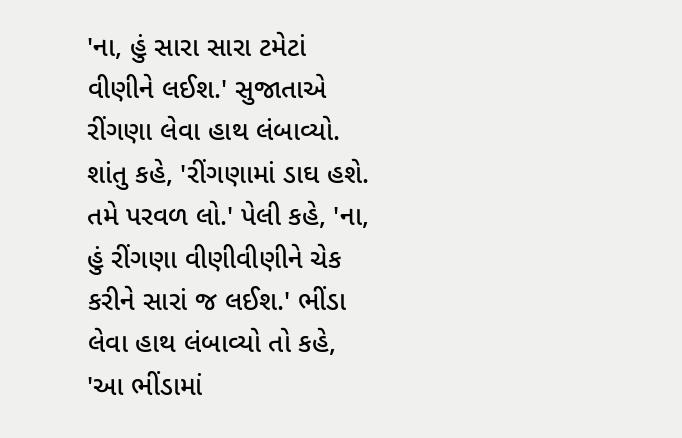'ના, હું સારા સારા ટમેટાં વીણીને લઈશ.' સુજાતાએ રીંગણા લેવા હાથ લંબાવ્યો. શાંતુ કહે, 'રીંગણામાં ડાઘ હશે. તમે પરવળ લો.' પેલી કહે, 'ના, હું રીંગણા વીણીવીણીને ચેક કરીને સારાં જ લઈશ.' ભીંડા લેવા હાથ લંબાવ્યો તો કહે, 'આ ભીંડામાં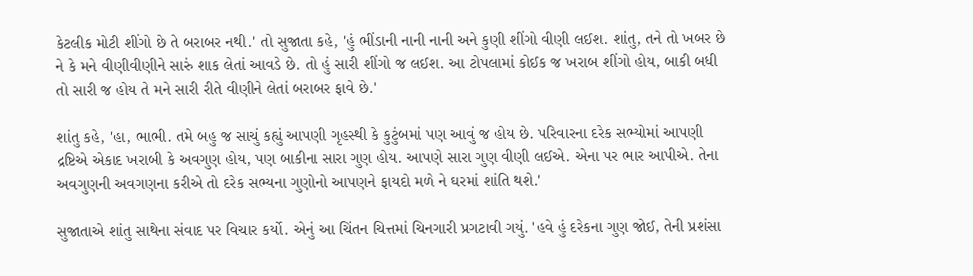કેટલીક મોટી શીંગો છે તે બરાબર નથી.' તો સુજાતા કહે, 'હું ભીંડાની નાની નાની અને કુણી શીંગો વીણી લઈશ. શાંતુ, તને તો ખબર છે ને કે મને વીણીવીણીને સારું શાક લેતાં આવડે છે. તો હું સારી શીંગો જ લઈશ. આ ટોપલામાં કોઈક જ ખરાબ શીંગો હોય, બાકી બધી તો સારી જ હોય તે મને સારી રીતે વીણીને લેતાં બરાબર ફાવે છે.'

શાંતુ કહે, 'હા, ભાભી. તમે બહુ જ સાચું કહ્યું આપણી ગૃહસ્થી કે કુટુંબમાં પણ આવું જ હોય છે. પરિવારના દરેક સભ્યોમાં આપણી દ્રષ્ટિએ એકાદ ખરાબી કે અવગુણ હોય, પણ બાકીના સારા ગુણ હોય. આપણે સારા ગુણ વીણી લઈએ. એના પર ભાર આપીએ. તેના અવગુણની અવગણના કરીએ તો દરેક સભ્યના ગુણોનો આપણને ફાયદો મળે ને ઘરમાં શાંતિ થશે.'

સુજાતાએ શાંતુ સાથેના સંવાદ પર વિચાર કર્યો. એનું આ ચિંતન ચિત્તમાં ચિનગારી પ્રગટાવી ગયું. 'હવે હું દરેકના ગુણ જોઈ, તેની પ્રશંસા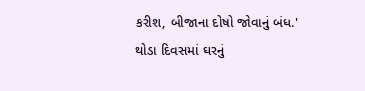કરીશ, બીજાના દોષો જોવાનું બંધ.' થોડા દિવસમાં ઘરનું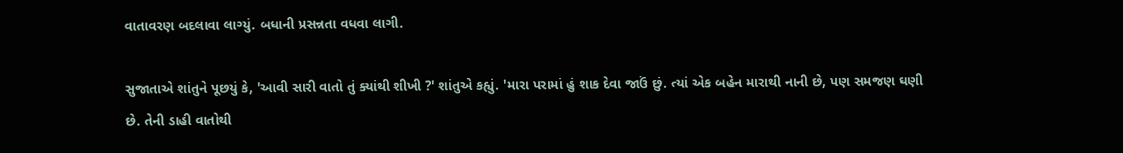વાતાવરણ બદલાવા લાગ્યું. બધાની પ્રસન્નતા વધવા લાગી.

સુજાતાએ શાંતુને પૂછયું કે, 'આવી સારી વાતો તું ક્યાંથી શીખી ?' શાંતુએ કહ્યું. 'મારા પરામાં હું શાક દેવા જાઉં છું. ત્યાં એક બહેન મારાથી નાની છે, પણ સમજણ ઘણી છે. તેની ડાહી વાતોથી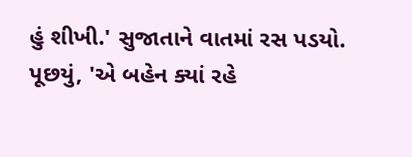હું શીખી.' સુજાતાને વાતમાં રસ પડયો. પૂછયું, 'એ બહેન ક્યાં રહે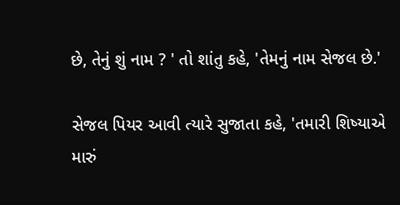છે, તેનું શું નામ ? ' તો શાંતુ કહે, 'તેમનું નામ સેજલ છે.'

સેજલ પિયર આવી ત્યારે સુજાતા કહે, 'તમારી શિષ્યાએ મારું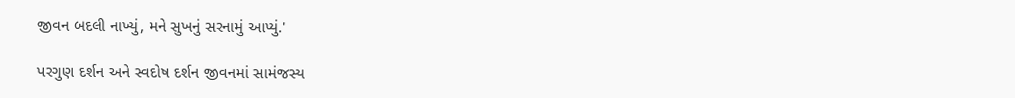જીવન બદલી નાખ્યું, મને સુખનું સરનામું આપ્યું.'

પરગુણ દર્શન અને સ્વદોષ દર્શન જીવનમાં સામંજસ્ય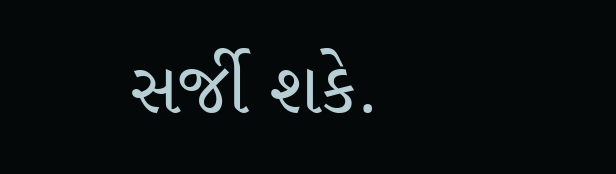સર્જી શકે.